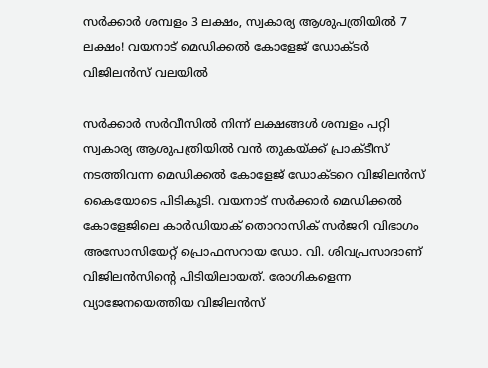സർക്കാർ ശമ്പളം 3 ലക്ഷം, സ്വകാര്യ ആശുപത്രിയിൽ 7 ലക്ഷം! വയനാട് മെഡിക്കൽ കോളേജ് ഡോക്ടർ വിജിലൻസ് വലയിൽ

സർക്കാർ സർവീസിൽ നിന്ന് ലക്ഷങ്ങൾ ശമ്പളം പറ്റി സ്വകാര്യ ആശുപത്രിയിൽ വൻ തുകയ്ക്ക് പ്രാക്ടീസ് നടത്തിവന്ന മെഡിക്കൽ കോളേജ് ഡോക്ടറെ വിജിലൻസ് കൈയോടെ പിടികൂടി. വയനാട് സർക്കാർ മെഡിക്കൽ കോളേജിലെ കാർഡിയാക് തൊറാസിക് സർജറി വിഭാഗം അസോസിയേറ്റ് പ്രൊഫസറായ ഡോ. വി. ശിവപ്രസാദാണ് വിജിലൻസിന്റെ പിടിയിലായത്. രോഗികളെന്ന വ്യാജേനയെത്തിയ വിജിലൻസ്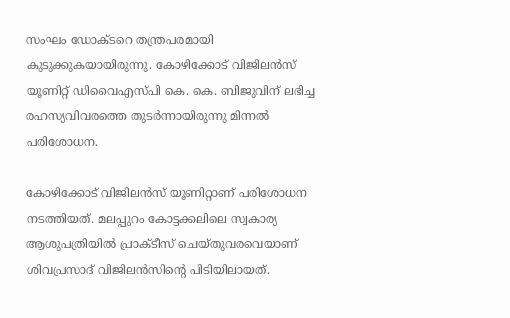സംഘം ഡോക്ടറെ തന്ത്രപരമായി കുടുക്കുകയായിരുന്നു. കോഴിക്കോട് വിജിലൻസ് യൂണിറ്റ് ഡിവൈഎസ്പി കെ. കെ. ബിജുവിന് ലഭിച്ച രഹസ്യവിവരത്തെ തുടർന്നായിരുന്നു മിന്നൽ പരിശോധന.

കോഴിക്കോട് വിജിലൻസ് യൂണിറ്റാണ് പരിശോധന നടത്തിയത്. മലപ്പുറം കോട്ടക്കലിലെ സ്വകാര്യ ആശുപത്രിയിൽ പ്രാക്ടീസ് ചെയ്തുവരവെയാണ് ശിവപ്രസാദ് വിജിലൻസിന്റെ പിടിയിലായത്.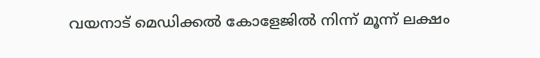വയനാട് മെഡിക്കൽ കോളേജിൽ നിന്ന് മൂന്ന് ലക്ഷം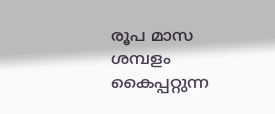രൂപ മാസ ശമ്പളം കൈപ്പറ്റുന്ന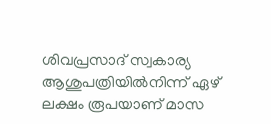ശിവപ്രസാദ് സ്വകാര്യ ആശുപത്രിയിൽനിന്ന് ഏഴ് ലക്ഷം രൂപയാണ് മാസ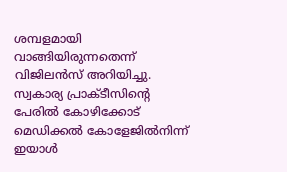ശമ്പളമായി വാങ്ങിയിരുന്നതെന്ന് വിജിലൻസ് അറിയിച്ചു. സ്വകാര്യ പ്രാക്ടീസിന്റെ പേരിൽ കോഴിക്കോട് മെഡിക്കൽ കോളേജിൽനിന്ന് ഇയാൾ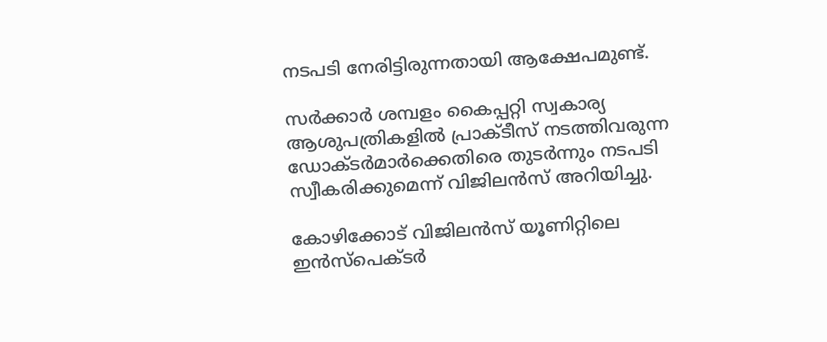നടപടി നേരിട്ടിരുന്നതായി ആക്ഷേപമുണ്ട്.

സർക്കാർ ശമ്പളം കൈപ്പറ്റി സ്വകാര്യ ആശുപത്രികളിൽ പ്രാക്ടീസ് നടത്തിവരുന്ന ഡോക്ടർമാർക്കെതിരെ തുടർന്നും നടപടി സ്വീകരിക്കുമെന്ന് വിജിലൻസ് അറിയിച്ചു.

കോഴിക്കോട് വിജിലൻസ് യൂണിറ്റിലെ ഇൻസ്‌പെക്ടർ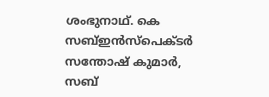ശംഭുനാഥ്. കെ സബ്ഇൻസ്‌പെക്ടർ സന്തോഷ് കുമാർ, സബ്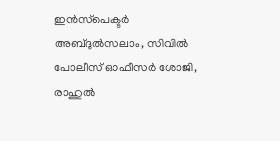ഇൻസ്‌പെക്ടർ അബ്ദുൽസലാം, സിവിൽ പോലീസ് ഓഫീസർ ശോജി, രാഹുൽ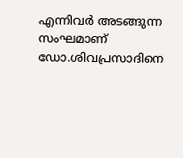എന്നിവർ അടങ്ങുന്ന സംഘമാണ് ഡോ.ശിവപ്രസാദിനെ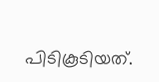പിടികൂടിയത്.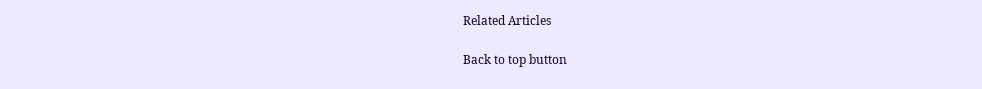Related Articles

Back to top button